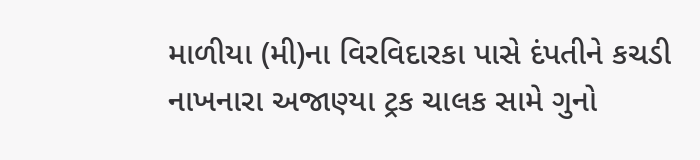માળીયા (મી)ના વિરવિદારકા પાસે દંપતીને કચડી નાખનારા અજાણ્યા ટ્રક ચાલક સામે ગુનો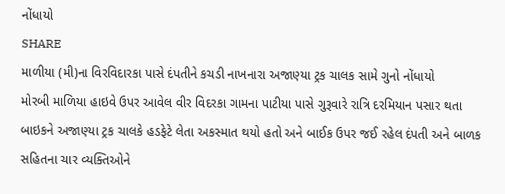નોંધાયો
SHARE
માળીયા (મી)ના વિરવિદારકા પાસે દંપતીને કચડી નાખનારા અજાણ્યા ટ્રક ચાલક સામે ગુનો નોંધાયો
મોરબી માળિયા હાઇવે ઉપર આવેલ વીર વિદરકા ગામના પાટીયા પાસે ગુરૂવારે રાત્રિ દરમિયાન પસાર થતા બાઇકને અજાણ્યા ટ્રક ચાલકે હડફેટે લેતા અકસ્માત થયો હતો અને બાઈક ઉપર જઈ રહેલ દંપતી અને બાળક સહિતના ચાર વ્યક્તિઓને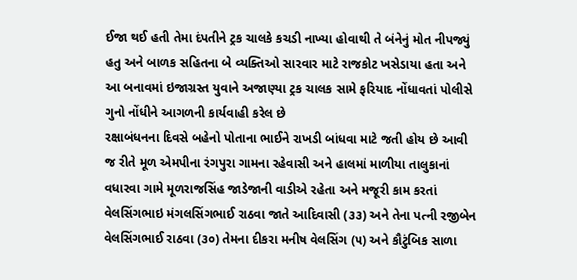ઈજા થઈ હતી તેમા દંપતીને ટ્રક ચાલકે કચડી નાખ્યા હોવાથી તે બંનેનું મોત નીપજ્યું હતુ અને બાળક સહિતના બે વ્યક્તિઓ સારવાર માટે રાજકોટ ખસેડાયા હતા અને આ બનાવમાં ઇજાગ્રસ્ત યુવાને અજાણ્યા ટ્રક ચાલક સામે ફરિયાદ નોંધાવતાં પોલીસે ગુનો નોંધીને આગળની કાર્યવાહી કરેલ છે
રક્ષાબંધનના દિવસે બહેનો પોતાના ભાઈને રાખડી બાંધવા માટે જતી હોય છે આવી જ રીતે મૂળ એમપીના રંગપુરા ગામના રહેવાસી અને હાલમાં માળીયા તાલુકાનાં વધારવા ગામે મૂળરાજસિંહ જાડેજાની વાડીએ રહેતા અને મજૂરી કામ કરતાં વેલસિંગભાઇ મંગલસિંગભાઈ રાઠવા જાતે આદિવાસી (૩૩) અને તેના પત્ની રજીબેન વેલસિંગભાઈ રાઠવા (૩૦) તેમના દીકરા મનીષ વેલસિંગ (૫) અને કૌટુંબિક સાળા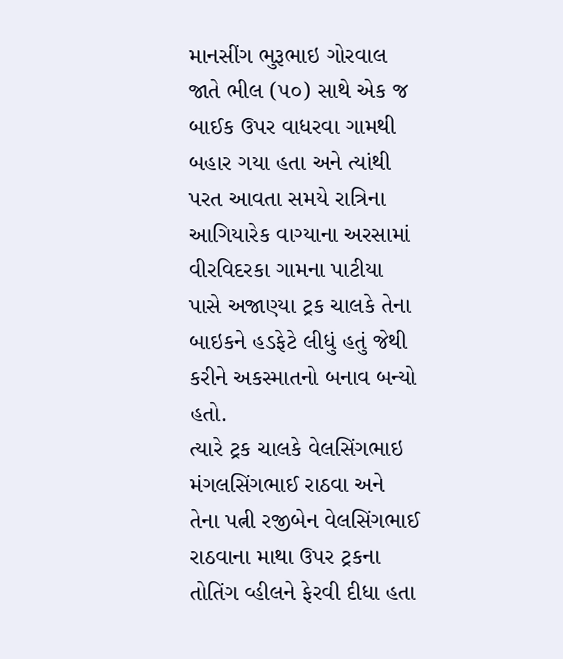માનસીંગ ભુરૂભાઇ ગોરવાલ જાતે ભીલ (૫૦) સાથે એક જ બાઈક ઉપર વાધરવા ગામથી બહાર ગયા હતા અને ત્યાંથી પરત આવતા સમયે રાત્રિના આગિયારેક વાગ્યાના અરસામાં વીરવિદરકા ગામના પાટીયા પાસે અજાણ્યા ટ્રક ચાલકે તેના બાઇકને હડફેટે લીધું હતું જેથી કરીને અકસ્માતનો બનાવ બન્યો હતો.
ત્યારે ટ્રક ચાલકે વેલસિંગભાઇ મંગલસિંગભાઈ રાઠવા અને તેના પત્ની રજીબેન વેલસિંગભાઈ રાઠવાના માથા ઉપર ટ્રકના તોતિંગ વ્હીલને ફેરવી દીધા હતા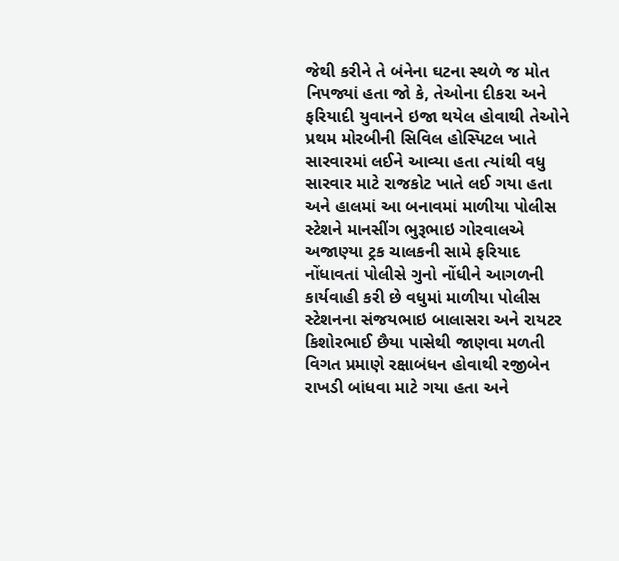જેથી કરીને તે બંનેના ઘટના સ્થળે જ મોત નિપજ્યાં હતા જો કે, તેઓના દીકરા અને ફરિયાદી યુવાનને ઇજા થયેલ હોવાથી તેઓને પ્રથમ મોરબીની સિવિલ હોસ્પિટલ ખાતે સારવારમાં લઈને આવ્યા હતા ત્યાંથી વધુ સારવાર માટે રાજકોટ ખાતે લઈ ગયા હતા અને હાલમાં આ બનાવમાં માળીયા પોલીસ સ્ટેશને માનસીંગ ભુરૂભાઇ ગોરવાલએ અજાણ્યા ટ્રક ચાલકની સામે ફરિયાદ નોંધાવતાં પોલીસે ગુનો નોંધીને આગળની કાર્યવાહી કરી છે વધુમાં માળીયા પોલીસ સ્ટેશનના સંજયભાઇ બાલાસરા અને રાયટર કિશોરભાઈ છૈયા પાસેથી જાણવા મળતી વિગત પ્રમાણે રક્ષાબંધન હોવાથી રજીબેન રાખડી બાંધવા માટે ગયા હતા અને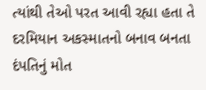ત્યાંથી તેઓ પરત આવી રહ્યા હતા તે દરમિયાન અકસ્માતનો બનાવ બનતા દંપતિનું મોત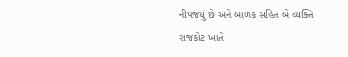નીપજયું છે અને બાળક સહિત બે વ્યક્તિ રાજકોટ ખાતે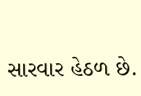સારવાર હેઠળ છે.